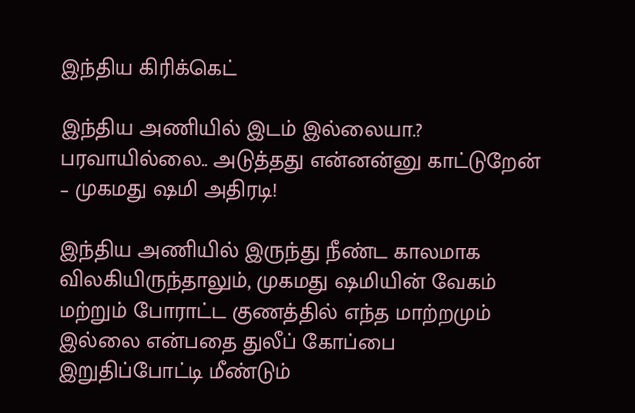இந்திய கிரிக்கெட்

இந்திய அணியில் இடம் இல்லையா.? பரவாயில்லை.. அடுத்தது என்னன்னு காட்டுறேன் – முகமது ஷமி அதிரடி!

இந்திய அணியில் இருந்து நீண்ட காலமாக விலகியிருந்தாலும், முகமது ஷமியின் வேகம் மற்றும் போராட்ட குணத்தில் எந்த மாற்றமும் இல்லை என்பதை துலீப் கோப்பை இறுதிப்போட்டி மீண்டும்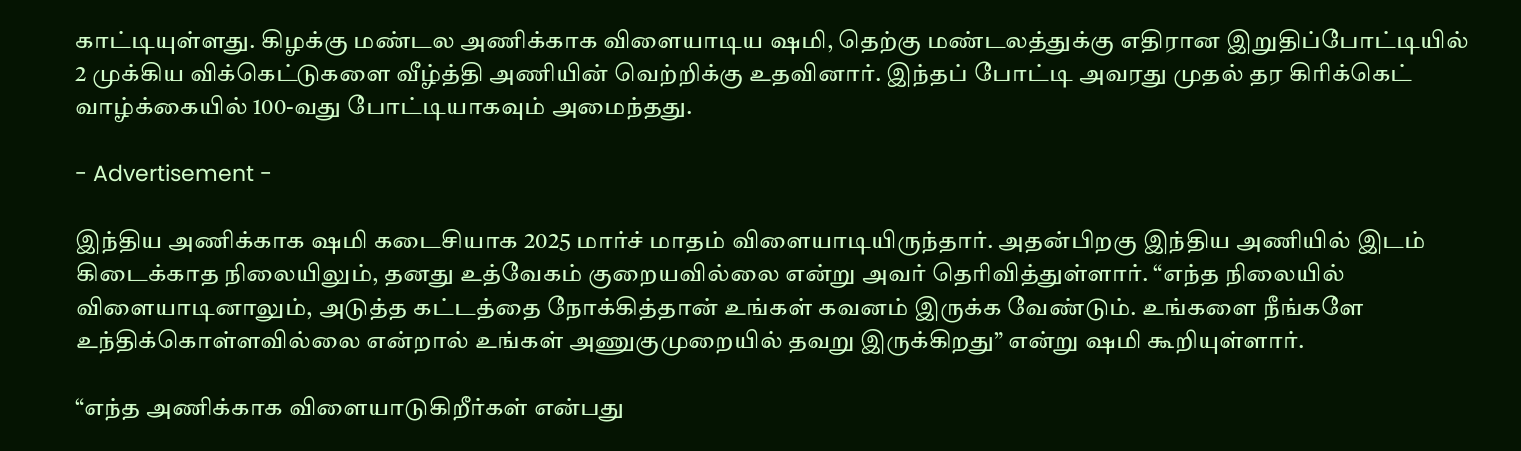காட்டியுள்ளது. கிழக்கு மண்டல அணிக்காக விளையாடிய ஷமி, தெற்கு மண்டலத்துக்கு எதிரான இறுதிப்போட்டியில் 2 முக்கிய விக்கெட்டுகளை வீழ்த்தி அணியின் வெற்றிக்கு உதவினார். இந்தப் போட்டி அவரது முதல் தர கிரிக்கெட் வாழ்க்கையில் 100-வது போட்டியாகவும் அமைந்தது.

- Advertisement -

இந்திய அணிக்காக ஷமி கடைசியாக 2025 மார்ச் மாதம் விளையாடியிருந்தார். அதன்பிறகு இந்திய அணியில் இடம் கிடைக்காத நிலையிலும், தனது உத்வேகம் குறையவில்லை என்று அவர் தெரிவித்துள்ளார். “எந்த நிலையில் விளையாடினாலும், அடுத்த கட்டத்தை நோக்கித்தான் உங்கள் கவனம் இருக்க வேண்டும். உங்களை நீங்களே உந்திக்கொள்ளவில்லை என்றால் உங்கள் அணுகுமுறையில் தவறு இருக்கிறது” என்று ஷமி கூறியுள்ளார்.

“எந்த அணிக்காக விளையாடுகிறீர்கள் என்பது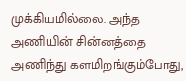முக்கியமில்லை. அந்த அணியின் சின்னத்தை அணிந்து களமிறங்கும்போது,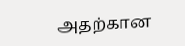அதற்கான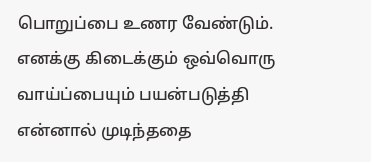பொறுப்பை உணர வேண்டும். எனக்கு கிடைக்கும் ஒவ்வொரு வாய்ப்பையும் பயன்படுத்தி என்னால் முடிந்ததை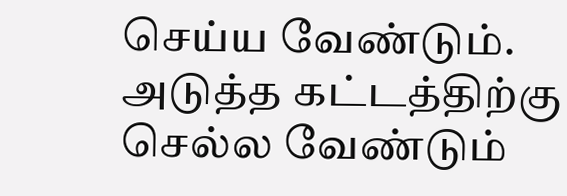செய்ய வேண்டும். அடுத்த கட்டத்திற்கு செல்ல வேண்டும்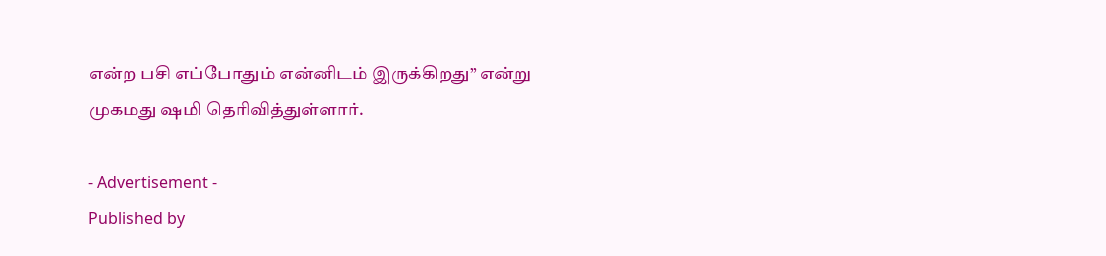என்ற பசி எப்போதும் என்னிடம் இருக்கிறது” என்று முகமது ஷமி தெரிவித்துள்ளார்.

- Advertisement -
Published by